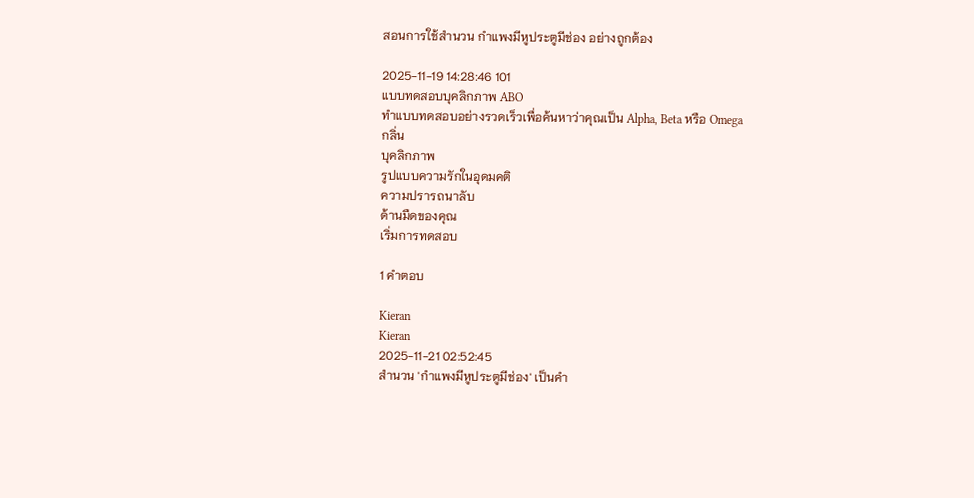สอนการใช้สำนวน กำแพงมีหูประตูมีช่อง อย่างถูกต้อง

2025-11-19 14:28:46 101
แบบทดสอบบุคลิกภาพ ABO
ทำแบบทดสอบอย่างรวดเร็วเพื่อค้นหาว่าคุณเป็น Alpha, Beta หรือ Omega
กลิ่น
บุคลิกภาพ
รูปแบบความรักในอุดมคติ
ความปรารถนาลับ
ด้านมืดของคุณ
เริ่มการทดสอบ

1 คำตอบ

Kieran
Kieran
2025-11-21 02:52:45
สำนวน 'กำแพงมีหูประตูมีช่อง' เป็นคำ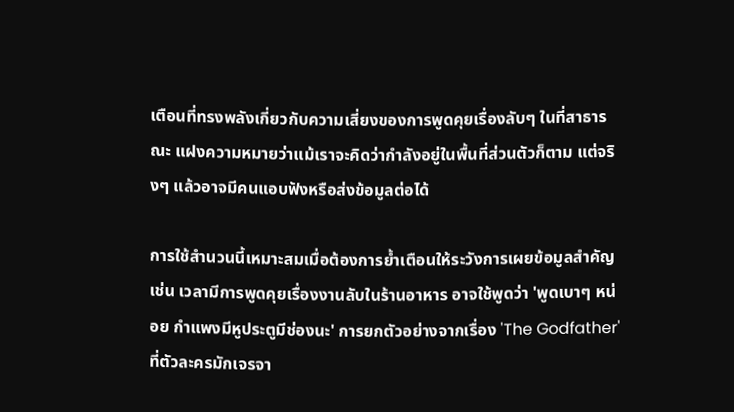เตือนที่ทรงพลังเกี่ยวกับความเสี่ยงของการพูดคุยเรื่องลับๆ ในที่สาธารณะ แฝงความหมายว่าแม้เราจะคิดว่ากำลังอยู่ในพื้นที่ส่วนตัวก็ตาม แต่จริงๆ แล้วอาจมีคนแอบฟังหรือส่งข้อมูลต่อได้

การใช้สำนวนนี้เหมาะสมเมื่อต้องการย้ำเตือนให้ระวังการเผยข้อมูลสำคัญ เช่น เวลามีการพูดคุยเรื่องงานลับในร้านอาหาร อาจใช้พูดว่า 'พูดเบาๆ หน่อย กำแพงมีหูประตูมีช่องนะ' การยกตัวอย่างจากเรื่อง 'The Godfather' ที่ตัวละครมักเจรจา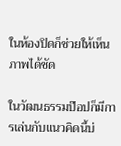ในห้องปิดก็ช่วยให้เห็นภาพได้ชัด

ในวัฒนธรรมป๊อปก็มีการเล่นกับแนวคิดนี้บ่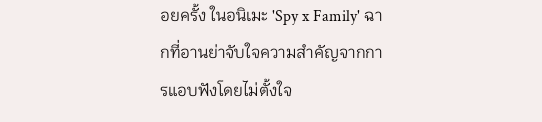อยครั้ง ในอนิเมะ 'Spy x Family' ฉากที่อานย่าจับใจความสำคัญจากการแอบฟังโดยไม่ตั้งใจ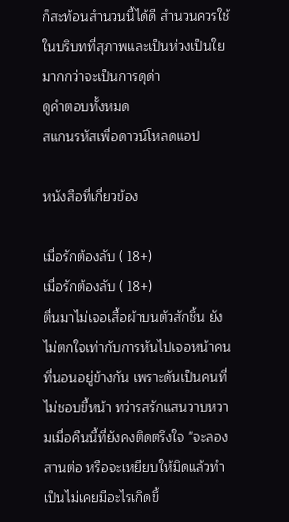ก็สะท้อนสำนวนนี้ได้ดี สำนวนควรใช้ในบริบทที่สุภาพและเป็นห่วงเป็นใยมากกว่าจะเป็นการดุด่า
ดูคำตอบทั้งหมด
สแกนรหัสเพื่อดาวน์โหลดแอป

หนังสือที่เกี่ยวข้อง

เมื่อรักต้องลับ ( 18+)
เมื่อรักต้องลับ ( 18+)
ตื่นมาไม่เจอเสื้อผ้าบนตัวสักชิ้น ยังไม่ตกใจเท่ากับการหันไปเจอหน้าคนที่นอนอยู่ข้างกัน เพราะดันเป็นคนที่ไม่ชอบขี้หน้า ทว่ารสรักแสนวาบหวามเมื่อคืนนี้ที่ยังคงติดตรึงใจ "จะลองสานต่อ หรือจะเหยียบให้มิดแล้วทำเป็นไม่เคยมีอะไรเกิดขึ้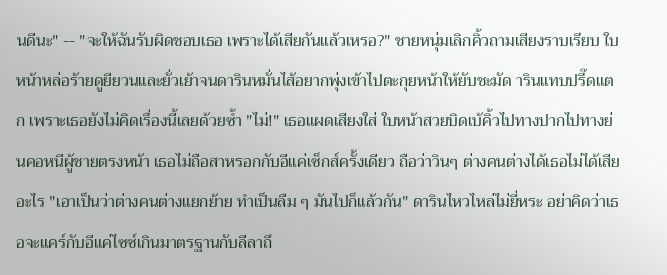นดีนะ" -- "จะให้ฉันรับผิดชอบเธอ เพราะได้เสียกันแล้วเหรอ?" ชายหนุ่มเลิกคิ้วถามเสียงราบเรียบ ใบหน้าหล่อร้ายดูยียวนและยั่วเย้าจนดารินหมั่นไส้อยากพุ่งเข้าไปตะกุยหน้าให้ยับชะมัด ารินแทบปรี๊ดแตก เพราะเธอยังไม่คิดเรื่องนี้เลยด้วยซ้ำ "ไม่!" เธอแผดเสียงใส่ ใบหน้าสวยบิดเบ้คิ้วไปทางปากไปทางย่นคอหนีผู้ชายตรงหน้า เธอไม่ถือสาหรอกกับอีแค่เซ็กส์ครั้งเดียว ถือว่าวินๆ ต่างคนต่างได้เธอไม่ได้เสียอะไร "เอาเป็นว่าต่างคนต่างแยกย้าย ทำเป็นลืม ๆ มันไปก็แล้วกัน" ดารินไหวไหล่ไม่ยี่หระ อย่าคิดว่าเธอจะแคร์กับอีแค่ไซซ์เกินมาตรฐานกับลีลาถึ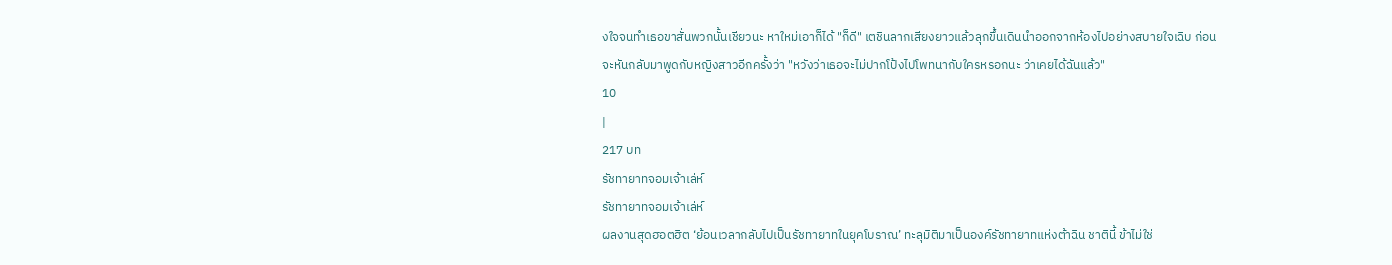งใจจนทำเธอขาสั่นพวกนั้นเชียวนะ หาใหม่เอาก็ได้ "ก็ดี" เตชินลากเสียงยาวแล้วลุกขึ้นเดินนำออกจากห้องไปอย่างสบายใจเฉิบ ก่อนจะหันกลับมาพูดกับหญิงสาวอีกครั้งว่า "หวังว่าเธอจะไม่ปากโป้งไปโพทนากับใครหรอกนะ ว่าเคยได้ฉันแล้ว"
10
|
217 บท
รัชทายาทจอมเจ้าเล่ห์
รัชทายาทจอมเจ้าเล่ห์
ผลงานสุดฮอตฮิต ‘ย้อนเวลากลับไปเป็นรัชทายาทในยุคโบราณ’ ทะลุมิติมาเป็นองค์รัชทายาทแห่งต้าฉิน ชาตินี้ ข้าไม่ใช่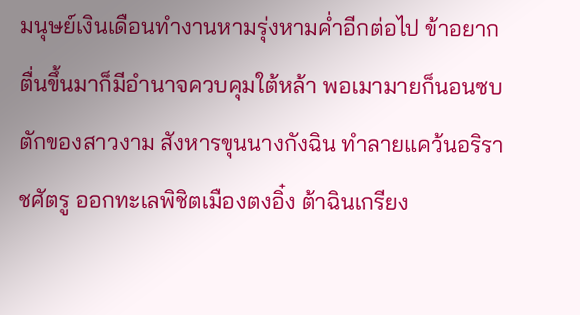มนุษย์เงินเดือนทำงานหามรุ่งหามค่ำอีกต่อไป ข้าอยากตื่นขึ้นมาก็มีอำนาจควบคุมใต้หล้า พอเมามายก็นอนซบตักของสาวงาม สังหารขุนนางกังฉิน ทำลายแคว้นอริราชศัตรู ออกทะเลพิชิตเมืองตงอิ๋ง ต้าฉินเกรียง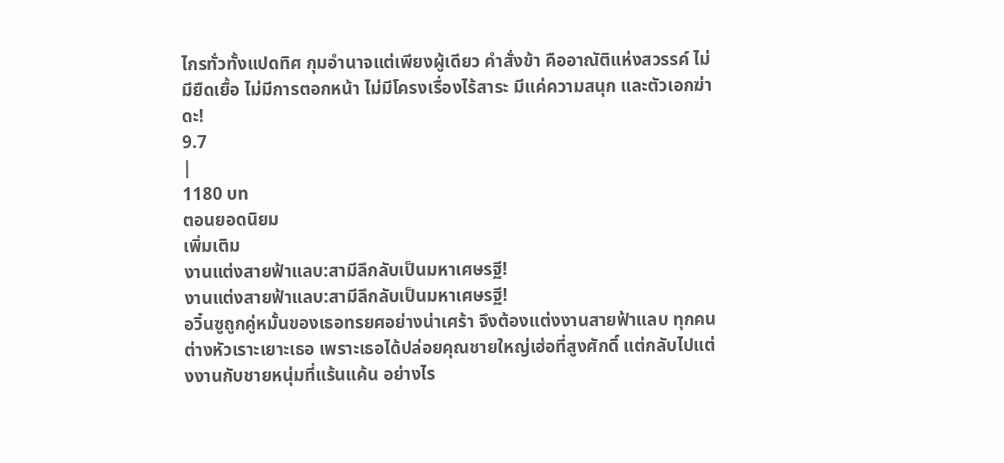ไกรทั่วทั้งแปดทิศ กุมอำนาจแต่เพียงผู้เดียว คำสั่งข้า คืออาณัติแห่งสวรรค์ ไม่มียืดเยื้อ ไม่มีการตอกหน้า ไม่มีโครงเรื่องไร้สาระ มีแค่ความสนุก และตัวเอกฆ่าดะ!
9.7
|
1180 บท
ตอนยอดนิยม
เพิ่มเติม
งานแต่งสายฟ้าแลบ:สามีลึกลับเป็นมหาเศษรฐี!
งานแต่งสายฟ้าแลบ:สามีลึกลับเป็นมหาเศษรฐี!
อวิ๋นซูถูกคู่หมั้นของเธอทรยศอย่างน่าเศร้า จึงต้องแต่งงานสายฟ้าแลบ ทุกคนต่างหัวเราะเยาะเธอ เพราะเธอได้ปล่อยคุณชายใหญ่เฮ่อที่สูงศักดิ์ แต่กลับไปแต่งงานกับชายหนุ่มที่แร้นแค้น อย่างไร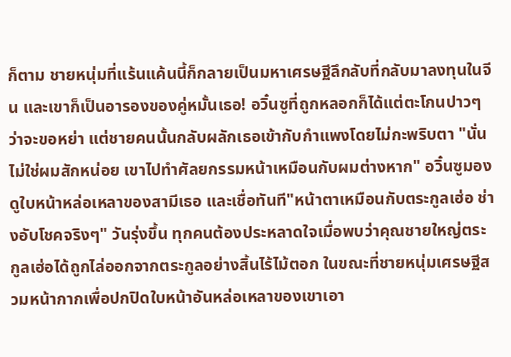ก็ตาม ชายหนุ่มที่แร้นแค้นนี้ก็กลายเป็นมหาเศรษฐีลึกลับที่กลับมาลงทุนในจีน และเขาก็เป็นอารองของคู่หมั้นเธอ! อวิ๋นซูที่ถูกหลอกก็ได้แต่ตะโกนปาวๆ ว่าจะขอหย่า แต่ชายคนนั้นกลับผลักเธอเข้ากับกำแพงโดยไม่กะพริบตา "นั่นไม่ใช่ผมสักหน่อย เขาไปทำศัลยกรรมหน้าเหมือนกับผมต่างหาก" อวิ๋นซูมองดูใบหน้าหล่อเหลาของสามีเธอ และเชื่อทันที"หน้าตาเหมือนกับตระกูลเฮ่อ ช่างอับโชคจริงๆ" วันรุ่งขึ้น ทุกคนต้องประหลาดใจเมื่อพบว่าคุณชายใหญ่ตระกูลเฮ่อได้ถูกไล่ออกจากตระกูลอย่างสิ้นไร้ไม้ตอก ในขณะที่ชายหนุ่มเศรษฐีสวมหน้ากากเพื่อปกปิดใบหน้าอันหล่อเหลาของเขาเอา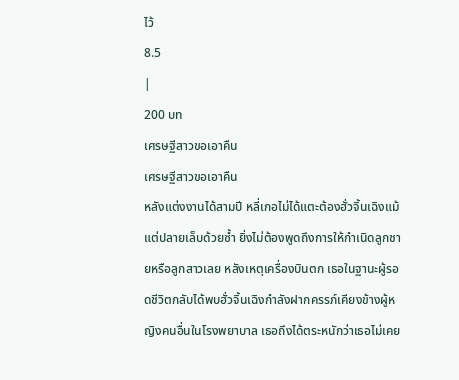ไว้
8.5
|
200 บท
เศรษฐีสาวขอเอาคืน
เศรษฐีสาวขอเอาคืน
หลังแต่งงานได้สามปี หลี่เกอไม่ได้แตะต้องฮั่วจิ้นเฉิงแม้แต่ปลายเล็บด้วยซ้ำ ยิ่งไม่ต้องพูดถึงการให้กำเนิดลูกชายหรือลูกสาวเลย หลังเหตุเครื่องบินตก เธอในฐานะผู้รอดชีวิตกลับได้พบฮั่วจิ้นเฉิงกำลังฝากครรภ์เคียงข้างผู้หญิงคนอื่นในโรงพยาบาล เธอถึงได้ตระหนักว่าเธอไม่เคย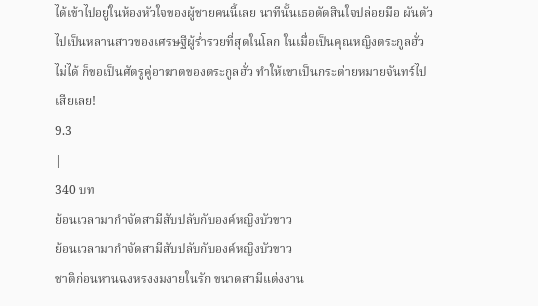ได้เข้าไปอยู่ในห้องหัวใจของผู้ชายคนนี้เลย นาทีนั้นเธอตัดสินใจปล่อยมือ ผันตัวไปเป็นหลานสาวของเศรษฐีผู้ร่ำรวยที่สุดในโลก ในเมื่อเป็นคุณหญิงตระกูลฮั่วไม่ได้ ก็ขอเป็นศัตรูคู่อาฆาตของตระกูลฮั่ว ทำให้เขาเป็นกระต่ายหมายจันทร์ไปเสียเลย!
9.3
|
340 บท
ย้อนเวลามากำจัดสามีสับปลับกับองค์หญิงบัวขาว
ย้อนเวลามากำจัดสามีสับปลับกับองค์หญิงบัวขาว
ชาติก่อนหานฉงหรงงมงายในรัก ขนาดสามีแต่งงาน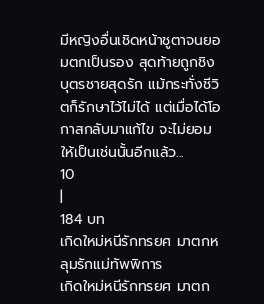มีหญิงอื่นเชิดหน้าชูตาจนยอมตกเป็นรอง สุดท้ายถูกชิงบุตรชายสุดรัก แม้กระทั่งชีวิตก็รักษาไว้ไม่ได้ แต่เมื่อได้โอกาสกลับมาแก้ไข จะไม่ยอมให้เป็นเช่นนั้นอีกแล้ว...
10
|
184 บท
เกิดใหม่หนีรักทรยศ มาตกหลุมรักแม่ทัพพิการ
เกิดใหม่หนีรักทรยศ มาตก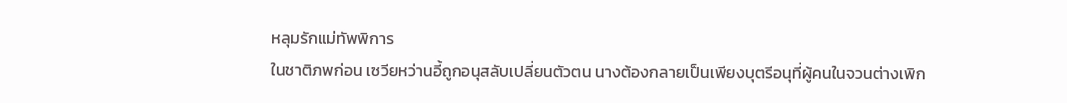หลุมรักแม่ทัพพิการ
ในชาติภพก่อน เซวียหว่านอี้ถูกอนุสลับเปลี่ยนตัวตน นางต้องกลายเป็นเพียงบุตรีอนุที่ผู้คนในจวนต่างเพิก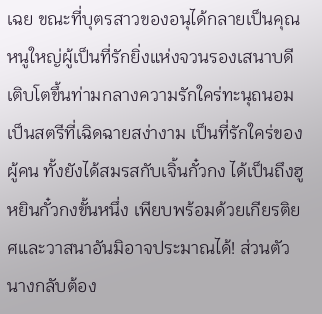เฉย ขณะที่บุตรสาวของอนุได้กลายเป็นคุณหนูใหญ่ผู้เป็นที่รักยิ่งแห่งจวนรองเสนาบดี เติบโตขึ้นท่ามกลางความรักใคร่ทะนุถนอม เป็นสตรีที่เฉิดฉายสง่างาม เป็นที่รักใคร่ของผู้คน ทั้งยังได้สมรสกับเจิ้นกั๋วกง ได้เป็นถึงฮูหยินกั๋วกงขั้นหนึ่ง เพียบพร้อมด้วยเกียรติยศและวาสนาอันมิอาจประมาณได้! ส่วนตัวนางกลับต้อง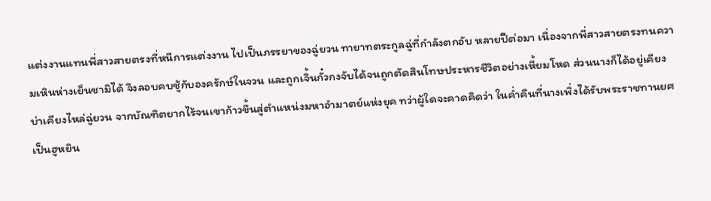แต่งงานแทนพี่สาวสายตรงที่หนีการแต่งงาน ไปเป็นภรรยาของฉู่ยวน ทายาทตระกูลฉู่ที่กำลังตกอับ หลายปีต่อมา เนื่องจากพี่สาวสายตรงทนความเหินห่างเย็นชามิได้ จึงลอบคบชู้กับองครักษ์ในจวน และถูกเจิ้นกั๋วกงจับได้จนถูกตัดสินโทษประหารชีวิตอย่างเหี้ยมโหด ส่วนนางก็ได้อยู่เคียงบ่าเคียงไหล่ฉู่ยวน จากบัณฑิตยากไร้จนเขาก้าวขึ้นสู่ตำแหน่งมหาอำมาตย์แห่งยุค ทว่าผู้ใดจะคาดคิดว่า ในค่ำคืนที่นางเพิ่งได้รับพระราชทานยศเป็นฮูหยิน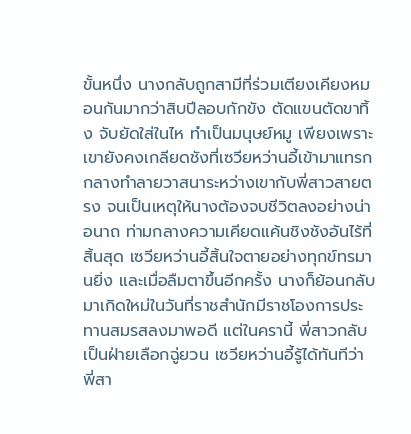ขั้นหนึ่ง นางกลับถูกสามีที่ร่วมเตียงเคียงหมอนกันมากว่าสิบปีลอบกักขัง ตัดแขนตัดขาทิ้ง จับยัดใส่ในไห ทำเป็นมนุษย์หมู เพียงเพราะเขายังคงเกลียดชังที่เซวียหว่านอี้เข้ามาแทรกกลางทำลายวาสนาระหว่างเขากับพี่สาวสายตรง จนเป็นเหตุให้นางต้องจบชีวิตลงอย่างน่าอนาถ ท่ามกลางความเคียดแค้นชิงชังอันไร้ที่สิ้นสุด เซวียหว่านอี้สิ้นใจตายอย่างทุกข์ทรมานยิ่ง และเมื่อลืมตาขึ้นอีกครั้ง นางก็ย้อนกลับมาเกิดใหม่ในวันที่ราชสำนักมีราชโองการประทานสมรสลงมาพอดี แต่ในครานี้ พี่สาวกลับเป็นฝ่ายเลือกฉู่ยวน เซวียหว่านอี้รู้ได้ทันทีว่า พี่สา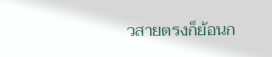วสายตรงก็ย้อนก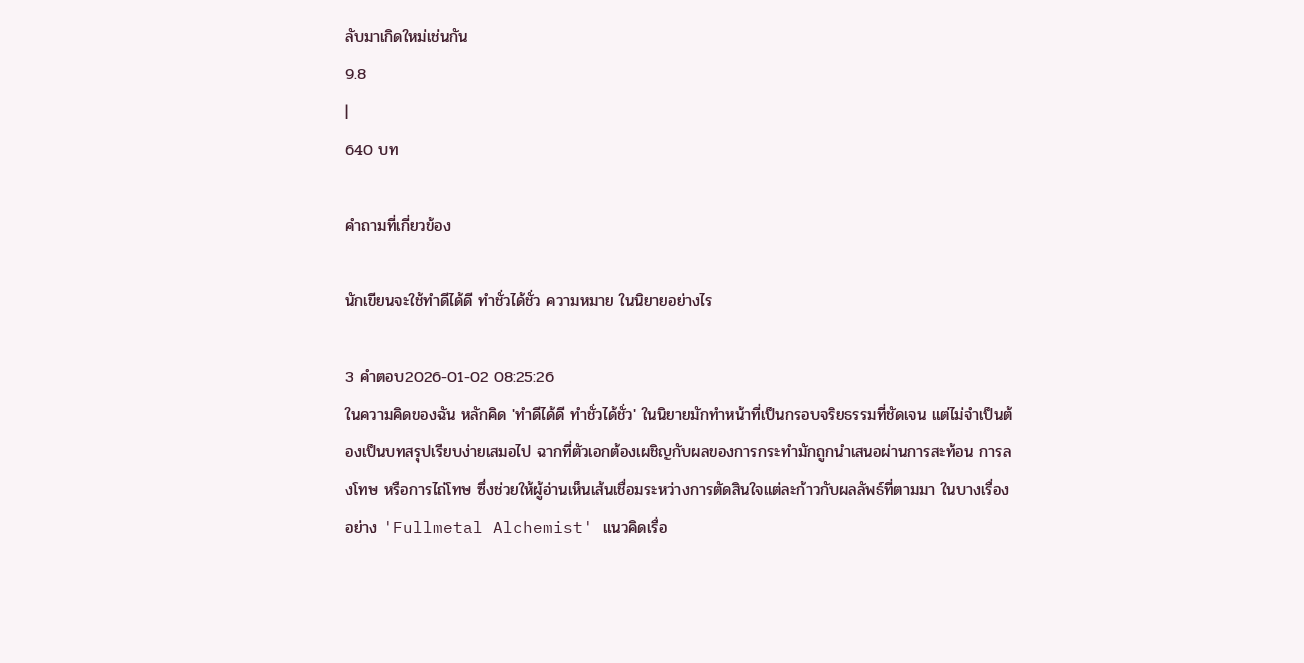ลับมาเกิดใหม่เช่นกัน
9.8
|
640 บท

คำถามที่เกี่ยวข้อง

นักเขียนจะใช้ทําดีได้ดี ทําชั่วได้ชั่ว ความหมาย ในนิยายอย่างไร

3 คำตอบ2026-01-02 08:25:26
ในความคิดของฉัน หลักคิด 'ทําดีได้ดี ทําชั่วได้ชั่ว' ในนิยายมักทำหน้าที่เป็นกรอบจริยธรรมที่ชัดเจน แต่ไม่จำเป็นต้องเป็นบทสรุปเรียบง่ายเสมอไป ฉากที่ตัวเอกต้องเผชิญกับผลของการกระทำมักถูกนำเสนอผ่านการสะท้อน การลงโทษ หรือการไถ่โทษ ซึ่งช่วยให้ผู้อ่านเห็นเส้นเชื่อมระหว่างการตัดสินใจแต่ละก้าวกับผลลัพธ์ที่ตามมา ในบางเรื่องอย่าง 'Fullmetal Alchemist' แนวคิดเรื่อ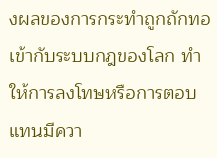งผลของการกระทำถูกถักทอเข้ากับระบบกฎของโลก ทำให้การลงโทษหรือการตอบแทนมีควา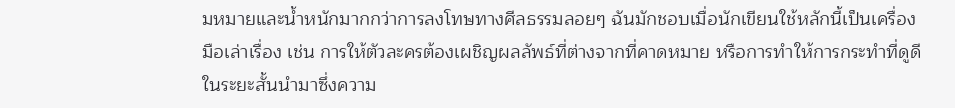มหมายและน้ำหนักมากกว่าการลงโทษทางศีลธรรมลอยๆ ฉันมักชอบเมื่อนักเขียนใช้หลักนี้เป็นเครื่องมือเล่าเรื่อง เช่น การให้ตัวละครต้องเผชิญผลลัพธ์ที่ต่างจากที่คาดหมาย หรือการทำให้การกระทำที่ดูดีในระยะสั้นนำมาซึ่งความ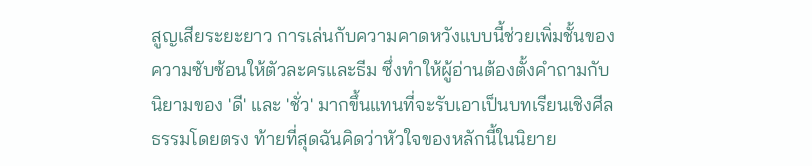สูญเสียระยะยาว การเล่นกับความคาดหวังแบบนี้ช่วยเพิ่มชั้นของความซับซ้อนให้ตัวละครและธีม ซึ่งทำให้ผู้อ่านต้องตั้งคำถามกับนิยามของ 'ดี' และ 'ชั่ว' มากขึ้นแทนที่จะรับเอาเป็นบทเรียนเชิงศีลธรรมโดยตรง ท้ายที่สุดฉันคิดว่าหัวใจของหลักนี้ในนิยาย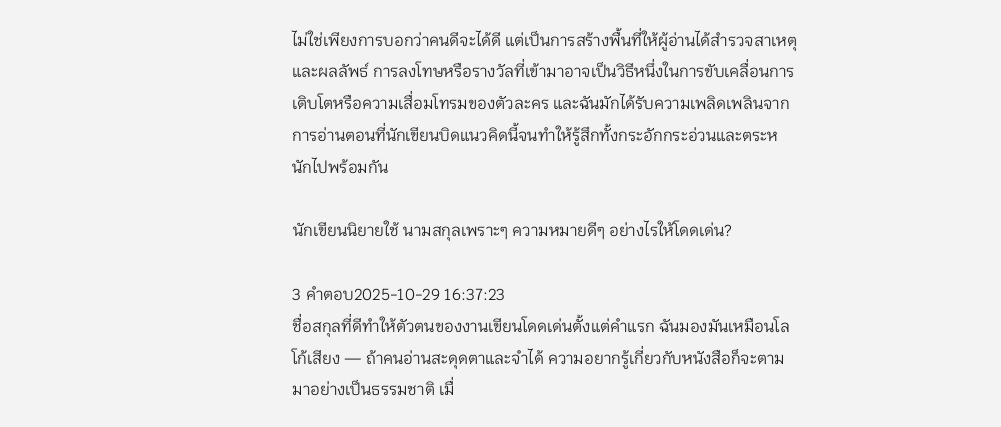ไม่ใช่เพียงการบอกว่าคนดีจะได้ดี แต่เป็นการสร้างพื้นที่ให้ผู้อ่านได้สำรวจสาเหตุและผลลัพธ์ การลงโทษหรือรางวัลที่เข้ามาอาจเป็นวิธีหนึ่งในการขับเคลื่อนการเติบโตหรือความเสื่อมโทรมของตัวละคร และฉันมักได้รับความเพลิดเพลินจากการอ่านตอนที่นักเขียนบิดแนวคิดนี้จนทำให้รู้สึกทั้งกระอักกระอ่วนและตระหนักไปพร้อมกัน

นักเขียนนิยายใช้ นามสกุลเพราะๆ ความหมายดีๆ อย่างไรให้โดดเด่น?

3 คำตอบ2025-10-29 16:37:23
ชื่อสกุลที่ดีทำให้ตัวตนของงานเขียนโดดเด่นตั้งแต่คำแรก ฉันมองมันเหมือนโลโก้เสียง — ถ้าคนอ่านสะดุดตาและจำได้ ความอยากรู้เกี่ยวกับหนังสือก็จะตามมาอย่างเป็นธรรมชาติ เมื่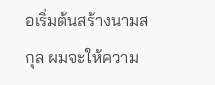อเริ่มต้นสร้างนามสกุล ผมจะให้ความ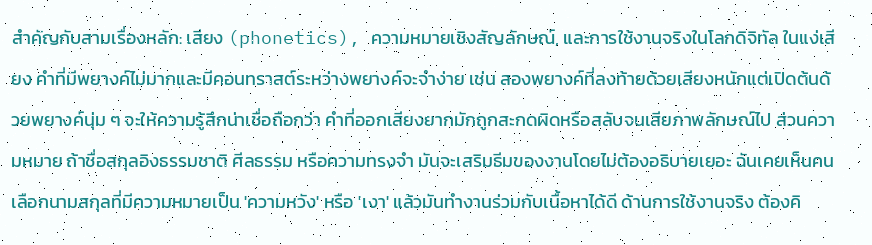สำคัญกับสามเรื่องหลัก: เสียง (phonetics), ความหมายเชิงสัญลักษณ์, และการใช้งานจริงในโลกดิจิทัล ในแง่เสียง คำที่มีพยางค์ไม่มากและมีคอนทราสต์ระหว่างพยางค์จะจำง่าย เช่น สองพยางค์ที่ลงท้ายด้วยเสียงหนักแต่เปิดต้นด้วยพยางค์นุ่ม ๆ จะให้ความรู้สึกน่าเชื่อถือกว่า คำที่ออกเสียงยากมักถูกสะกดผิดหรือสลับจนเสียภาพลักษณ์ไป ส่วนความหมาย ถ้าชื่อสกุลอิงธรรมชาติ ศีลธรรม หรือความทรงจำ มันจะเสริมธีมของงานโดยไม่ต้องอธิบายเยอะ ฉันเคยเห็นคนเลือกนามสกุลที่มีความหมายเป็น 'ความหวัง' หรือ 'เงา' แล้วมันทำงานร่วมกับเนื้อหาได้ดี ด้านการใช้งานจริง ต้องคิ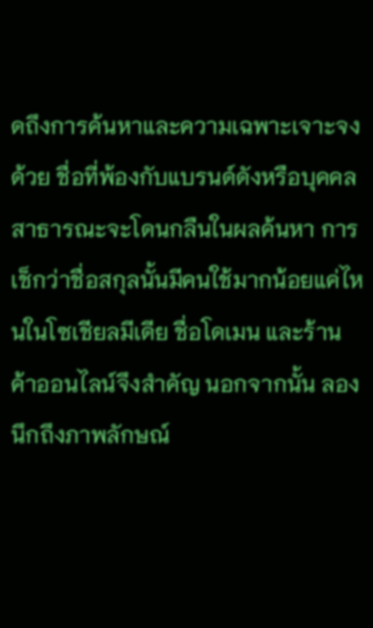ดถึงการค้นหาและความเฉพาะเจาะจงด้วย ชื่อที่พ้องกับแบรนด์ดังหรือบุคคลสาธารณะจะโดนกลืนในผลค้นหา การเช็กว่าชื่อสกุลนั้นมีคนใช้มากน้อยแค่ไหนในโซเชียลมีเดีย ชื่อโดเมน และร้านค้าออนไลน์จึงสำคัญ นอกจากนั้น ลองนึกถึงภาพลักษณ์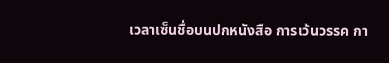เวลาเซ็นชื่อบนปกหนังสือ การเว้นวรรค กา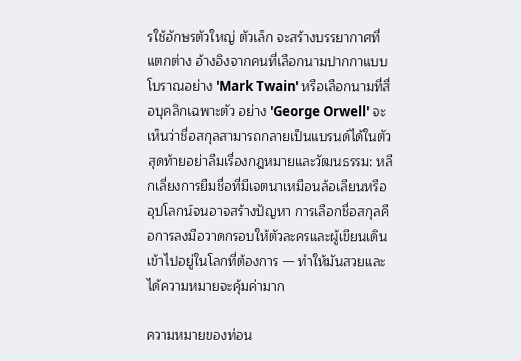รใช้อักษรตัวใหญ่ ตัวเล็ก จะสร้างบรรยากาศที่แตกต่าง อ้างอิงจากคนที่เลือกนามปากกาแบบโบราณอย่าง 'Mark Twain' หรือเลือกนามที่สื่อบุคลิกเฉพาะตัว อย่าง 'George Orwell' จะเห็นว่าชื่อสกุลสามารถกลายเป็นแบรนด์ได้ในตัว สุดท้ายอย่าลืมเรื่องกฎหมายและวัฒนธรรม: หลีกเลี่ยงการยืมชื่อที่มีเจตนาเหมือนล้อเลียนหรืออุปโลกน์จนอาจสร้างปัญหา การเลือกชื่อสกุลคือการลงมือวาดกรอบให้ตัวละครและผู้เขียนเดินเข้าไปอยู่ในโลกที่ต้องการ — ทำให้มันสวยและได้ความหมายจะคุ้มค่ามาก

ความหมายของท่อน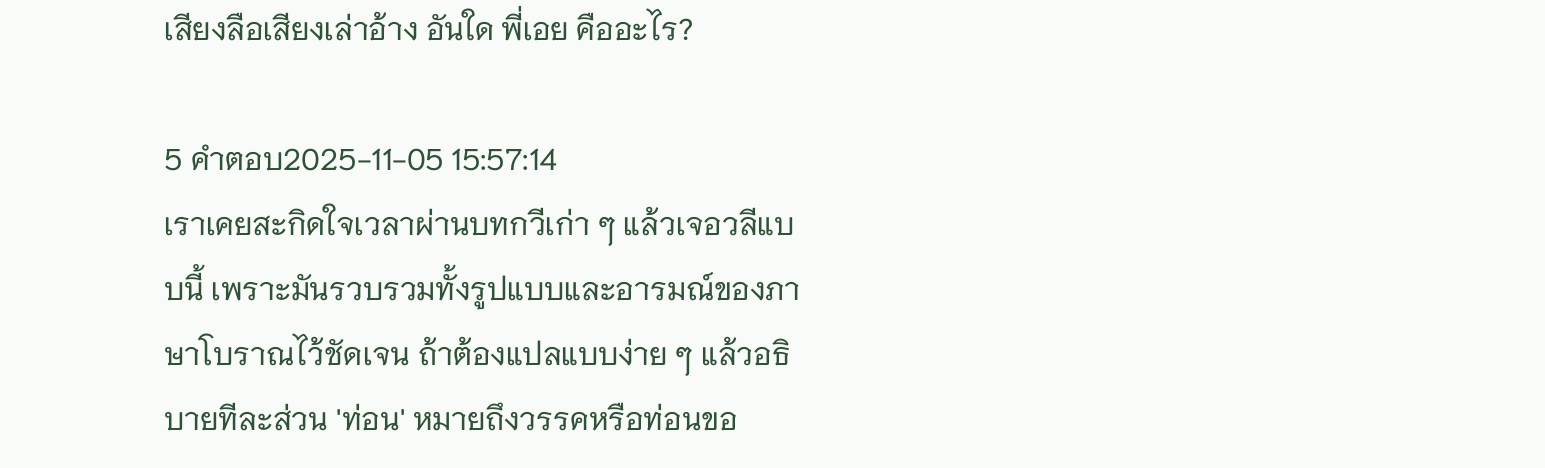เสียงลือเสียงเล่าอ้าง อันใด พี่เอย คืออะไร?

5 คำตอบ2025-11-05 15:57:14
เราเคยสะกิดใจเวลาผ่านบทกวีเก่า ๆ แล้วเจอวลีแบบนี้ เพราะมันรวบรวมทั้งรูปแบบและอารมณ์ของภาษาโบราณไว้ชัดเจน ถ้าต้องแปลแบบง่าย ๆ แล้วอธิบายทีละส่วน 'ท่อน' หมายถึงวรรคหรือท่อนขอ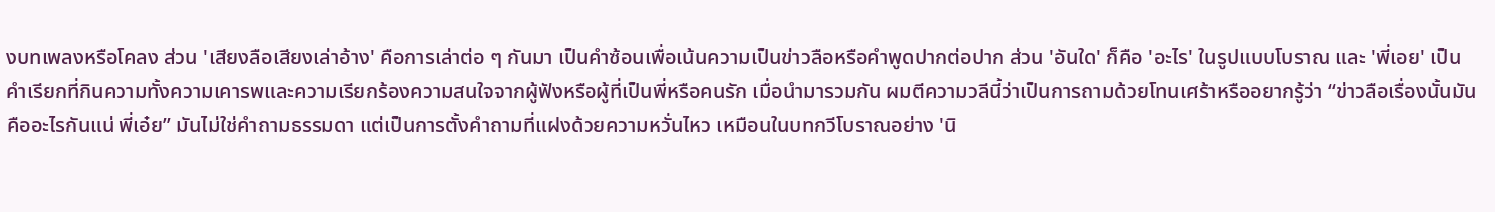งบทเพลงหรือโคลง ส่วน 'เสียงลือเสียงเล่าอ้าง' คือการเล่าต่อ ๆ กันมา เป็นคำซ้อนเพื่อเน้นความเป็นข่าวลือหรือคำพูดปากต่อปาก ส่วน 'อันใด' ก็คือ 'อะไร' ในรูปแบบโบราณ และ 'พี่เอย' เป็นคำเรียกที่กินความทั้งความเคารพและความเรียกร้องความสนใจจากผู้ฟังหรือผู้ที่เป็นพี่หรือคนรัก เมื่อนำมารวมกัน ผมตีความวลีนี้ว่าเป็นการถามด้วยโทนเศร้าหรืออยากรู้ว่า ‘‘ข่าวลือเรื่องนั้นมันคืออะไรกันแน่ พี่เอ๋ย’’ มันไม่ใช่คำถามธรรมดา แต่เป็นการตั้งคำถามที่แฝงด้วยความหวั่นไหว เหมือนในบทกวีโบราณอย่าง 'นิ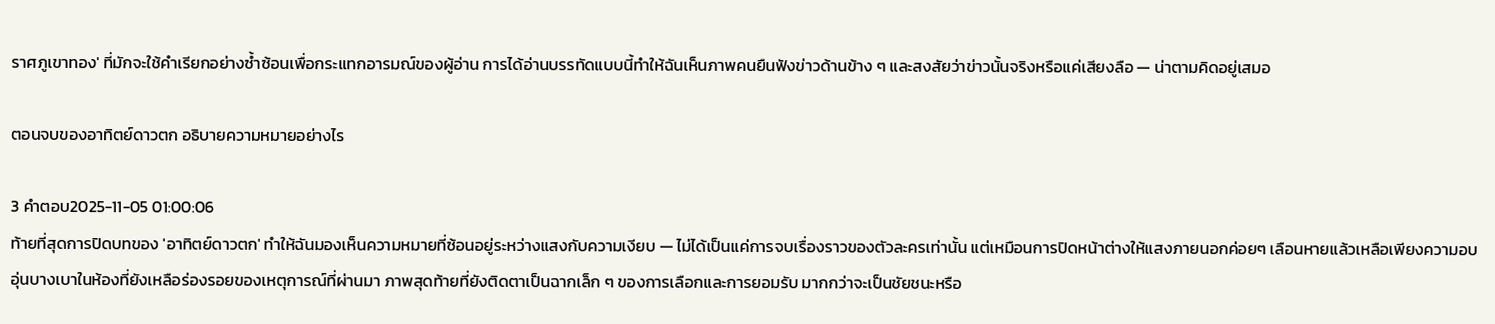ราศภูเขาทอง' ที่มักจะใช้คำเรียกอย่างซ้ำซ้อนเพื่อกระแทกอารมณ์ของผู้อ่าน การได้อ่านบรรทัดแบบนี้ทำให้ฉันเห็นภาพคนยืนฟังข่าวด้านข้าง ๆ และสงสัยว่าข่าวนั้นจริงหรือแค่เสียงลือ — น่าตามคิดอยู่เสมอ

ตอนจบของอาทิตย์ดาวตก อธิบายความหมายอย่างไร

3 คำตอบ2025-11-05 01:00:06
ท้ายที่สุดการปิดบทของ 'อาทิตย์ดาวตก' ทำให้ฉันมองเห็นความหมายที่ซ้อนอยู่ระหว่างแสงกับความเงียบ — ไม่ได้เป็นแค่การจบเรื่องราวของตัวละครเท่านั้น แต่เหมือนการปิดหน้าต่างให้แสงภายนอกค่อยๆ เลือนหายแล้วเหลือเพียงความอบอุ่นบางเบาในห้องที่ยังเหลือร่องรอยของเหตุการณ์ที่ผ่านมา ภาพสุดท้ายที่ยังติดตาเป็นฉากเล็ก ๆ ของการเลือกและการยอมรับ มากกว่าจะเป็นชัยชนะหรือ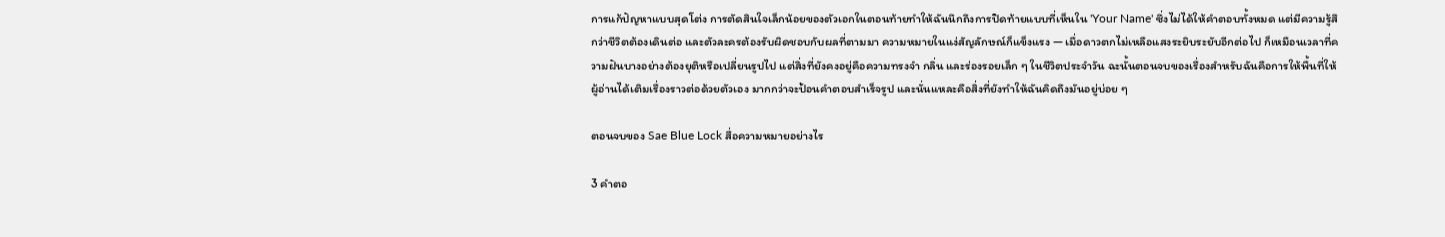การแก้ปัญหาแบบสุดโต่ง การตัดสินใจเล็กน้อยของตัวเอกในตอนท้ายทำให้ฉันนึกถึงการปิดท้ายแบบที่เห็นใน 'Your Name' ซึ่งไม่ได้ให้คำตอบทั้งหมด แต่มีความรู้สึกว่าชีวิตต้องเดินต่อ และตัวละครต้องรับผิดชอบกับผลที่ตามมา ความหมายในแง่สัญลักษณ์ก็แข็งแรง — เมื่อดาวตกไม่เหลือแสงระยิบระยับอีกต่อไป ก็เหมือนเวลาที่ความฝันบางอย่างต้องยุติหรือเปลี่ยนรูปไป แต่สิ่งที่ยังคงอยู่คือความทรงจำ กลิ่น และร่องรอยเล็ก ๆ ในชีวิตประจำวัน ฉะนั้นตอนจบของเรื่องสำหรับฉันคือการให้พื้นที่ให้ผู้อ่านได้เติมเรื่องราวต่อด้วยตัวเอง มากกว่าจะป้อนคำตอบสำเร็จรูป และนั่นแหละคือสิ่งที่ยังทำให้ฉันคิดถึงมันอยู่บ่อย ๆ

ตอนจบของ Sae Blue Lock สื่อความหมายอย่างไร

3 คำตอ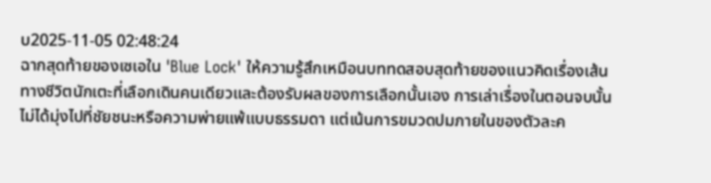บ2025-11-05 02:48:24
ฉากสุดท้ายของเซเอใน 'Blue Lock' ให้ความรู้สึกเหมือนบททดสอบสุดท้ายของแนวคิดเรื่องเส้นทางชีวิตนักเตะที่เลือกเดินคนเดียวและต้องรับผลของการเลือกนั้นเอง การเล่าเรื่องในตอนจบนั้นไม่ได้มุ่งไปที่ชัยชนะหรือความพ่ายแพ้แบบธรรมดา แต่เน้นการขมวดปมภายในของตัวละค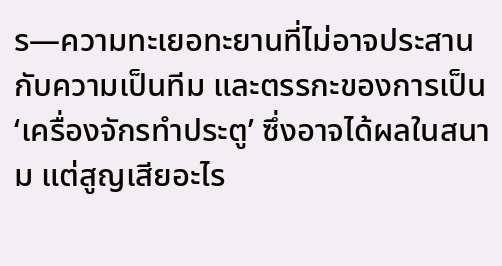ร—ความทะเยอทะยานที่ไม่อาจประสานกับความเป็นทีม และตรรกะของการเป็น ‘เครื่องจักรทำประตู’ ซึ่งอาจได้ผลในสนาม แต่สูญเสียอะไร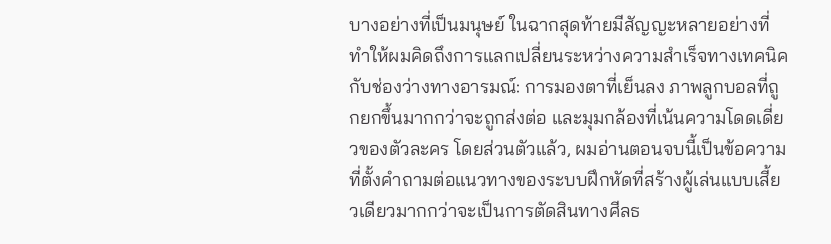บางอย่างที่เป็นมนุษย์ ในฉากสุดท้ายมีสัญญะหลายอย่างที่ทำให้ผมคิดถึงการแลกเปลี่ยนระหว่างความสำเร็จทางเทคนิคกับช่องว่างทางอารมณ์: การมองตาที่เย็นลง ภาพลูกบอลที่ถูกยกขึ้นมากกว่าจะถูกส่งต่อ และมุมกล้องที่เน้นความโดดเดี่ยวของตัวละคร โดยส่วนตัวแล้ว, ผมอ่านตอนจบนี้เป็นข้อความที่ตั้งคำถามต่อแนวทางของระบบฝึกหัดที่สร้างผู้เล่นแบบเสี้ยวเดียวมากกว่าจะเป็นการตัดสินทางศีลธ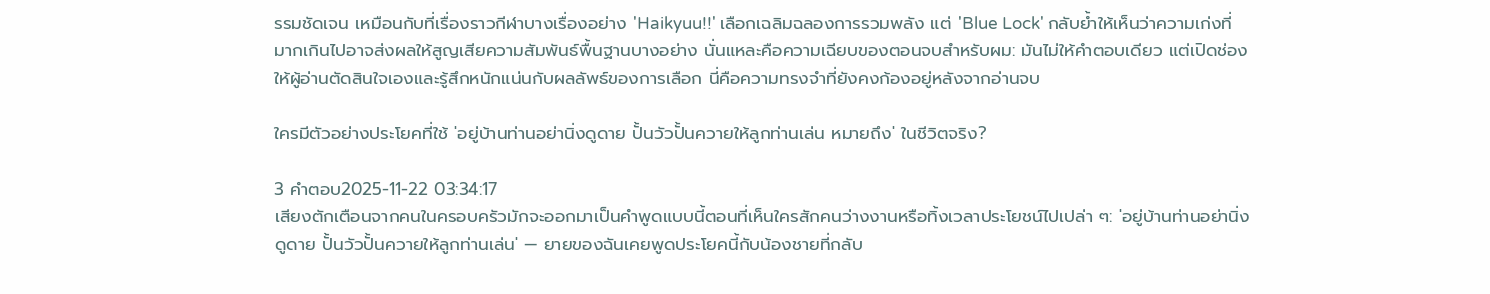รรมชัดเจน เหมือนกับที่เรื่องราวกีฬาบางเรื่องอย่าง 'Haikyuu!!' เลือกเฉลิมฉลองการรวมพลัง แต่ 'Blue Lock' กลับย้ำให้เห็นว่าความเก่งที่มากเกินไปอาจส่งผลให้สูญเสียความสัมพันธ์พื้นฐานบางอย่าง นั่นแหละคือความเฉียบของตอนจบสำหรับผม: มันไม่ให้คำตอบเดียว แต่เปิดช่องให้ผู้อ่านตัดสินใจเองและรู้สึกหนักแน่นกับผลลัพธ์ของการเลือก นี่คือความทรงจำที่ยังคงก้องอยู่หลังจากอ่านจบ

ใครมีตัวอย่างประโยคที่ใช้ 'อยู่บ้านท่านอย่านิ่งดูดาย ปั้นวัวปั้นควายให้ลูกท่านเล่น หมายถึง' ในชีวิตจริง?

3 คำตอบ2025-11-22 03:34:17
เสียงตักเตือนจากคนในครอบครัวมักจะออกมาเป็นคำพูดแบบนี้ตอนที่เห็นใครสักคนว่างงานหรือทิ้งเวลาประโยชน์ไปเปล่า ๆ: 'อยู่บ้านท่านอย่านิ่งดูดาย ปั้นวัวปั้นควายให้ลูกท่านเล่น' — ยายของฉันเคยพูดประโยคนี้กับน้องชายที่กลับ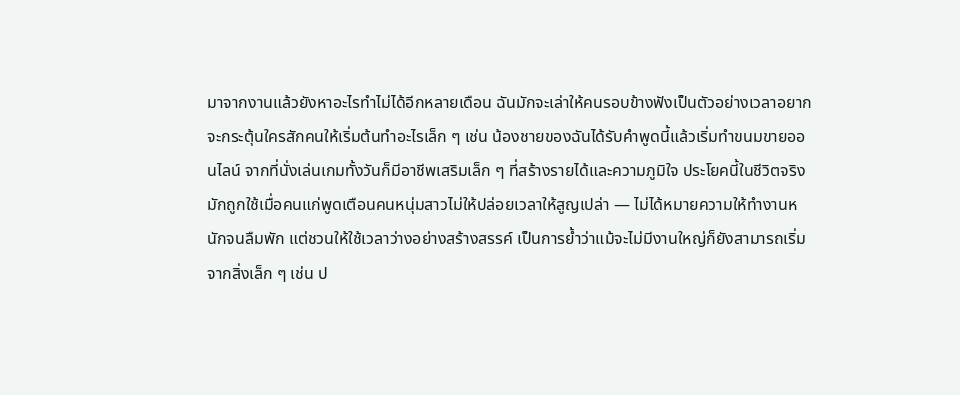มาจากงานแล้วยังหาอะไรทำไม่ได้อีกหลายเดือน ฉันมักจะเล่าให้คนรอบข้างฟังเป็นตัวอย่างเวลาอยากจะกระตุ้นใครสักคนให้เริ่มต้นทำอะไรเล็ก ๆ เช่น น้องชายของฉันได้รับคำพูดนี้แล้วเริ่มทำขนมขายออนไลน์ จากที่นั่งเล่นเกมทั้งวันก็มีอาชีพเสริมเล็ก ๆ ที่สร้างรายได้และความภูมิใจ ประโยคนี้ในชีวิตจริงมักถูกใช้เมื่อคนแก่พูดเตือนคนหนุ่มสาวไม่ให้ปล่อยเวลาให้สูญเปล่า — ไม่ได้หมายความให้ทำงานหนักจนลืมพัก แต่ชวนให้ใช้เวลาว่างอย่างสร้างสรรค์ เป็นการย้ำว่าแม้จะไม่มีงานใหญ่ก็ยังสามารถเริ่มจากสิ่งเล็ก ๆ เช่น ป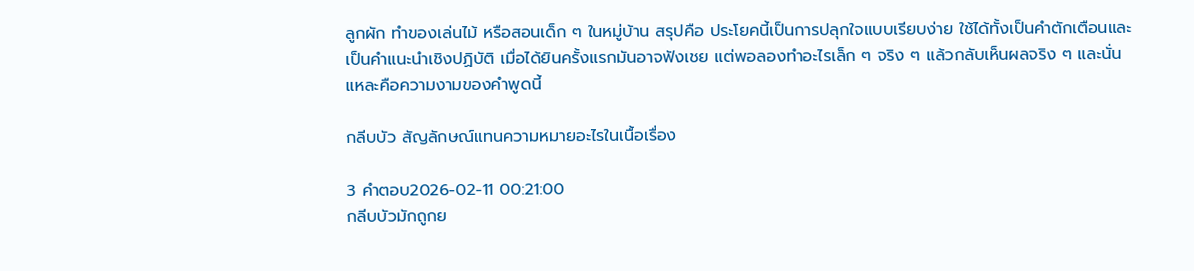ลูกผัก ทำของเล่นไม้ หรือสอนเด็ก ๆ ในหมู่บ้าน สรุปคือ ประโยคนี้เป็นการปลุกใจแบบเรียบง่าย ใช้ได้ทั้งเป็นคำตักเตือนและเป็นคำแนะนำเชิงปฏิบัติ เมื่อได้ยินครั้งแรกมันอาจฟังเชย แต่พอลองทำอะไรเล็ก ๆ จริง ๆ แล้วกลับเห็นผลจริง ๆ และนั่นแหละคือความงามของคำพูดนี้

กลีบบัว สัญลักษณ์แทนความหมายอะไรในเนื้อเรื่อง

3 คำตอบ2026-02-11 00:21:00
กลีบบัวมักถูกย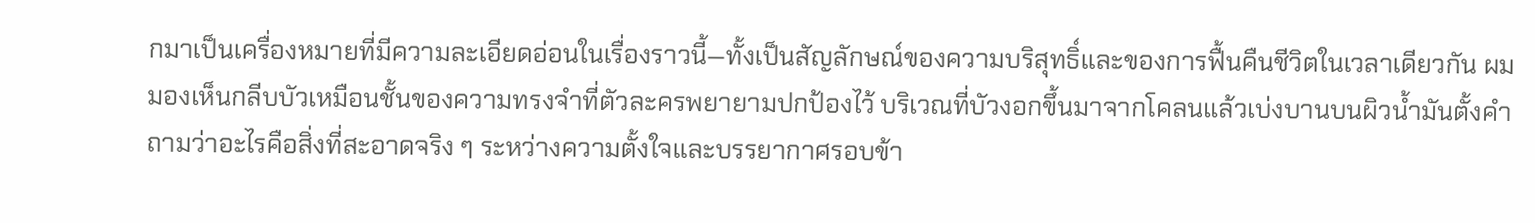กมาเป็นเครื่องหมายที่มีความละเอียดอ่อนในเรื่องราวนี้—ทั้งเป็นสัญลักษณ์ของความบริสุทธิ์และของการฟื้นคืนชีวิตในเวลาเดียวกัน ผมมองเห็นกลีบบัวเหมือนชั้นของความทรงจำที่ตัวละครพยายามปกป้องไว้ บริเวณที่บัวงอกขึ้นมาจากโคลนแล้วเบ่งบานบนผิวน้ำมันตั้งคำถามว่าอะไรคือสิ่งที่สะอาดจริง ๆ ระหว่างความตั้งใจและบรรยากาศรอบข้า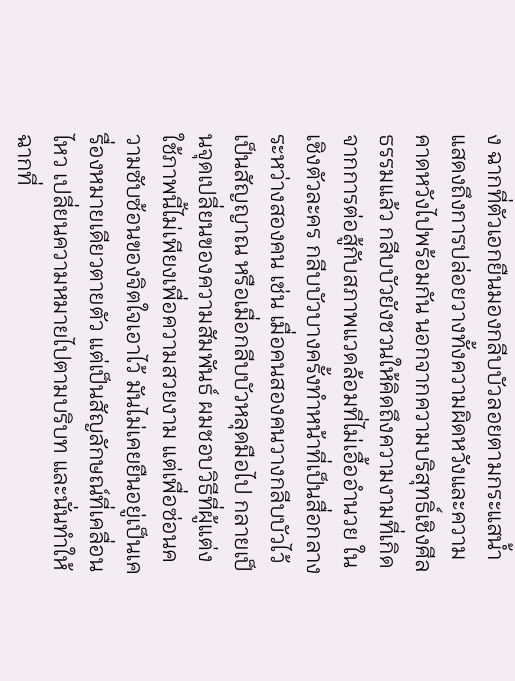ง ฉากที่ตัวเอกยืนมองกลีบบัวลอยตามกระแสน้ำ แสดงถึงการปล่อยวางทั้งความผิดหวังและความคาดหวังไปพร้อมกัน นอกจากความบริสุทธิ์เชิงศีลธรรมแล้ว กลีบบัวยังชวนให้คิดถึงความงามที่เกิดจากการต่อสู้กับสภาพแวดล้อมที่ไม่เอื้ออำนวย ในเชิงตัวละคร กลีบบัวบางครั้งทำหน้าที่เป็นสื่อกลางระหว่างสองคน เช่น เมื่อคนสองคนวางกลีบบัวไว้เป็นสัญญาณ หรือเมื่อกลีบบัวหลุดมือไป กลายเป็นจุดเปลี่ยนของความสัมพันธ์ ผมชอบวิธีที่ผู้แต่งใช้ภาพนี้ไม่เพียงเพื่อความสวยงาม แต่เพื่อซ่อนความซับซ้อนของจิตใจเอาไว้ มันไม่เคยยืนอยู่เป็นเครื่องหมายเดียวตายตัว แต่เป็นสัญลักษณ์ที่เคลื่อนไหว เปลี่ยนความหมายไปตามบริบท และนั่นทำให้ฉากที่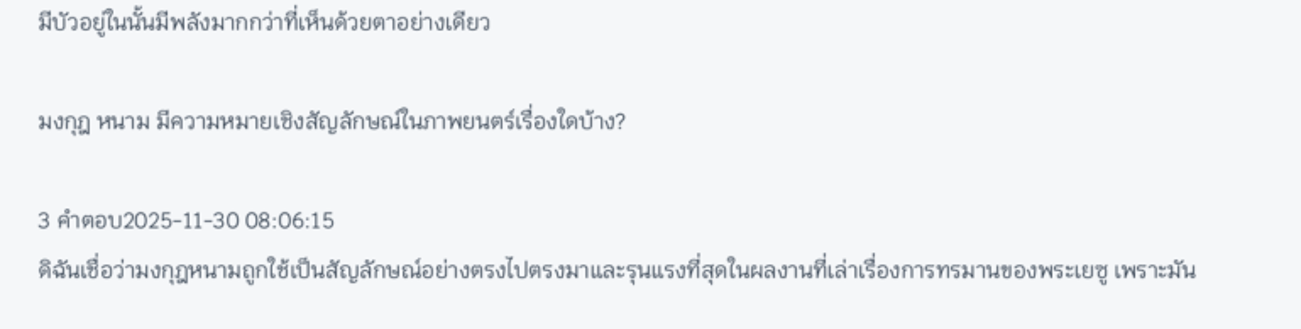มีบัวอยู่ในนั้นมีพลังมากกว่าที่เห็นด้วยตาอย่างเดียว

มงกุฎ หนาม มีความหมายเชิงสัญลักษณ์ในภาพยนตร์เรื่องใดบ้าง?

3 คำตอบ2025-11-30 08:06:15
ดิฉันเชื่อว่ามงกุฎหนามถูกใช้เป็นสัญลักษณ์อย่างตรงไปตรงมาและรุนแรงที่สุดในผลงานที่เล่าเรื่องการทรมานของพระเยซู เพราะมัน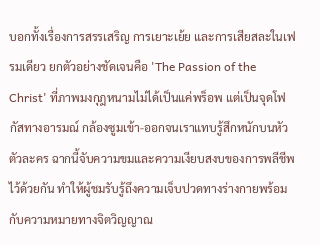บอกทั้งเรื่องการสรรเสริญ การเยาะเย้ย และการเสียสละในเฟรมเดียว ยกตัวอย่างชัดเจนคือ 'The Passion of the Christ' ที่ภาพมงกุฎหนามไม่ได้เป็นแค่พร็อพ แต่เป็นจุดโฟกัสทางอารมณ์ กล้องซูมเข้า-ออกจนเราแทบรู้สึกหนักบนหัวตัวละคร ฉากนี้จับความขมและความเงียบสงบของการพลีชีพไว้ด้วยกัน ทำให้ผู้ชมรับรู้ถึงความเจ็บปวดทางร่างกายพร้อมกับความหมายทางจิตวิญญาณ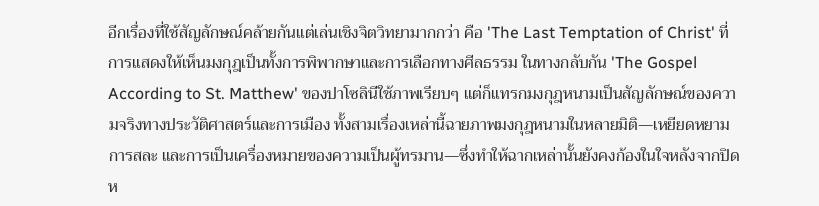อีกเรื่องที่ใช้สัญลักษณ์คล้ายกันแต่เล่นเชิงจิตวิทยามากกว่า คือ 'The Last Temptation of Christ' ที่การแสดงให้เห็นมงกุฎเป็นทั้งการพิพากษาและการเลือกทางศีลธรรม ในทางกลับกัน 'The Gospel According to St. Matthew' ของปาโซลินีใช้ภาพเรียบๆ แต่ก็แทรกมงกุฎหนามเป็นสัญลักษณ์ของความจริงทางประวัติศาสตร์และการเมือง ทั้งสามเรื่องเหล่านี้ฉายภาพมงกุฎหนามในหลายมิติ—เหยียดหยาม การสละ และการเป็นเครื่องหมายของความเป็นผู้ทรมาน—ซึ่งทำให้ฉากเหล่านั้นยังคงก้องในใจหลังจากปิดห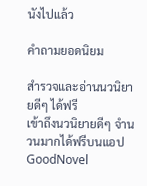นังไปแล้ว

คำถามยอดนิยม

สำรวจและอ่านนวนิยายดีๆ ได้ฟรี
เข้าถึงนวนิยายดีๆ จำนวนมากได้ฟรีบนแอป GoodNovel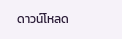ดาวน์โหลด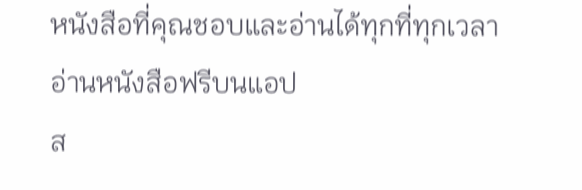หนังสือที่คุณชอบและอ่านได้ทุกที่ทุกเวลา
อ่านหนังสือฟรีบนแอป
ส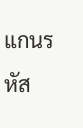แกนรหัส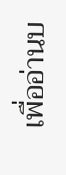เพื่ออ่านบ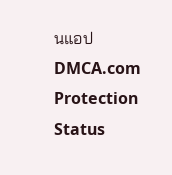นแอป
DMCA.com Protection Status